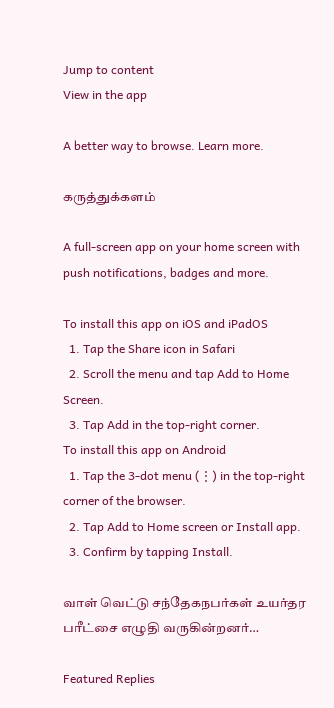Jump to content
View in the app

A better way to browse. Learn more.

கருத்துக்களம்

A full-screen app on your home screen with push notifications, badges and more.

To install this app on iOS and iPadOS
  1. Tap the Share icon in Safari
  2. Scroll the menu and tap Add to Home Screen.
  3. Tap Add in the top-right corner.
To install this app on Android
  1. Tap the 3-dot menu (⋮) in the top-right corner of the browser.
  2. Tap Add to Home screen or Install app.
  3. Confirm by tapping Install.

வாள் வெட்டு சந்தேகநபர்கள் உயர்தர பரீட்சை எழுதி வருகின்றனர்…

Featured Replies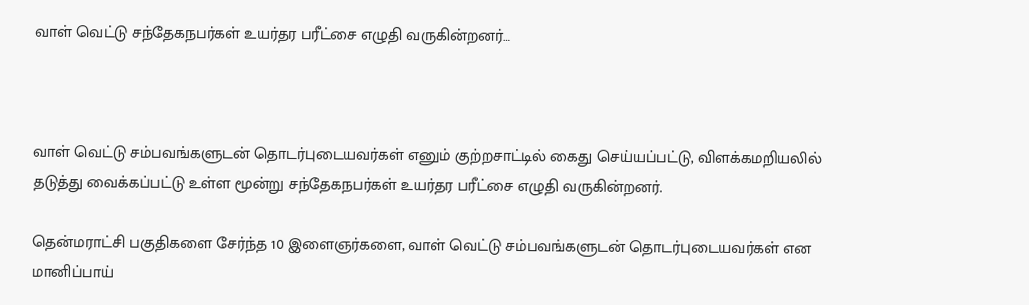வாள் வெட்டு சந்தேகநபர்கள் உயர்தர பரீட்சை எழுதி வருகின்றனர்…



வாள் வெட்டு சம்பவங்களுடன் தொடர்புடையவர்கள் எனும் குற்றசாட்டில் கைது செய்யப்பட்டு, விளக்கமறியலில் தடுத்து வைக்கப்பட்டு உள்ள மூன்று சந்தேகநபர்கள் உயர்தர பரீட்சை எழுதி வருகின்றனர்.

தென்மராட்சி பகுதிகளை சேர்ந்த 10 இளைஞர்களை, வாள் வெட்டு சம்பவங்களுடன் தொடர்புடையவர்கள் என மானிப்பாய்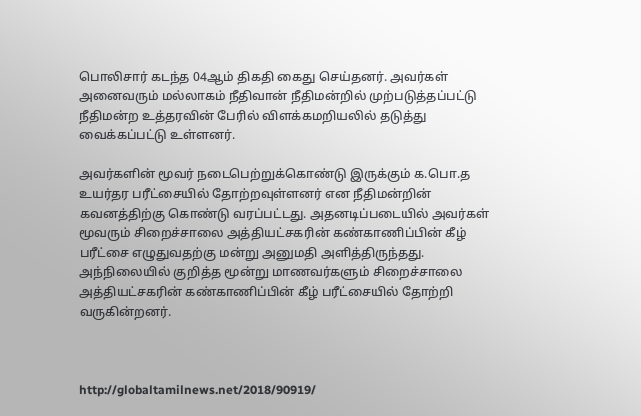பொலிசார் கடந்த 04ஆம் திகதி கைது செய்தனர். அவர்கள் அனைவரும் மல்லாகம் நீதிவான் நீதிமன்றில் முற்படுத்தப்பட்டு நீதிமன்ற உத்தரவின் பேரில் விளக்கமறியலில் தடுத்து வைக்கப்பட்டு உள்ளனர்.

அவர்களின் மூவர் நடைபெற்றுக்கொண்டு இருக்கும் க.பொ.த உயர்தர பரீட்சையில் தோற்றவுள்ளனர் என நீதிமன்றின் கவனத்திற்கு கொண்டு வரப்பட்டது. அதனடிப்படையில் அவர்கள் மூவரும் சிறைச்சாலை அத்தியட்சகரின் கண்காணிப்பின் கீழ் பரீட்சை எழுதுவதற்கு மன்று அனுமதி அளித்திருந்தது. அந்நிலையில் குறித்த மூன்று மாணவர்களும் சிறைச்சாலை அத்தியட்சகரின் கண்காணிப்பின் கீழ் பரீட்சையில் தோற்றி வருகின்றனர்.



http://globaltamilnews.net/2018/90919/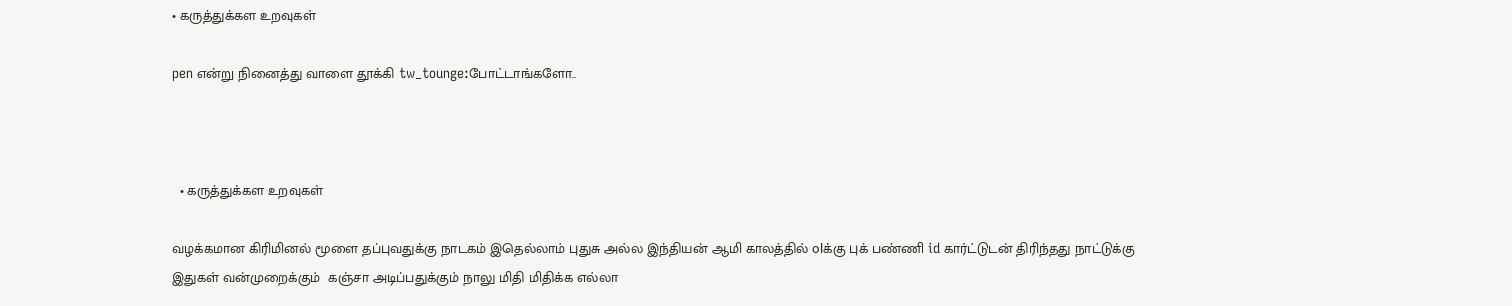• கருத்துக்கள உறவுகள்

pen என்று நினைத்து வாளை தூக்கி tw_tounge:போட்டாங்களோ..



  • கருத்துக்கள உறவுகள்

வழக்கமான கிரிமினல் மூளை தப்புவதுக்கு நாடகம் இதெல்லாம் புதுசு அல்ல இந்தியன் ஆமி காலத்தில் olக்கு புக் பண்ணி id கார்ட்டுடன் திரிந்தது நாட்டுக்கு இதுகள் வன்முறைக்கும்  கஞ்சா அடிப்பதுக்கும் நாலு மிதி மிதிக்க எல்லா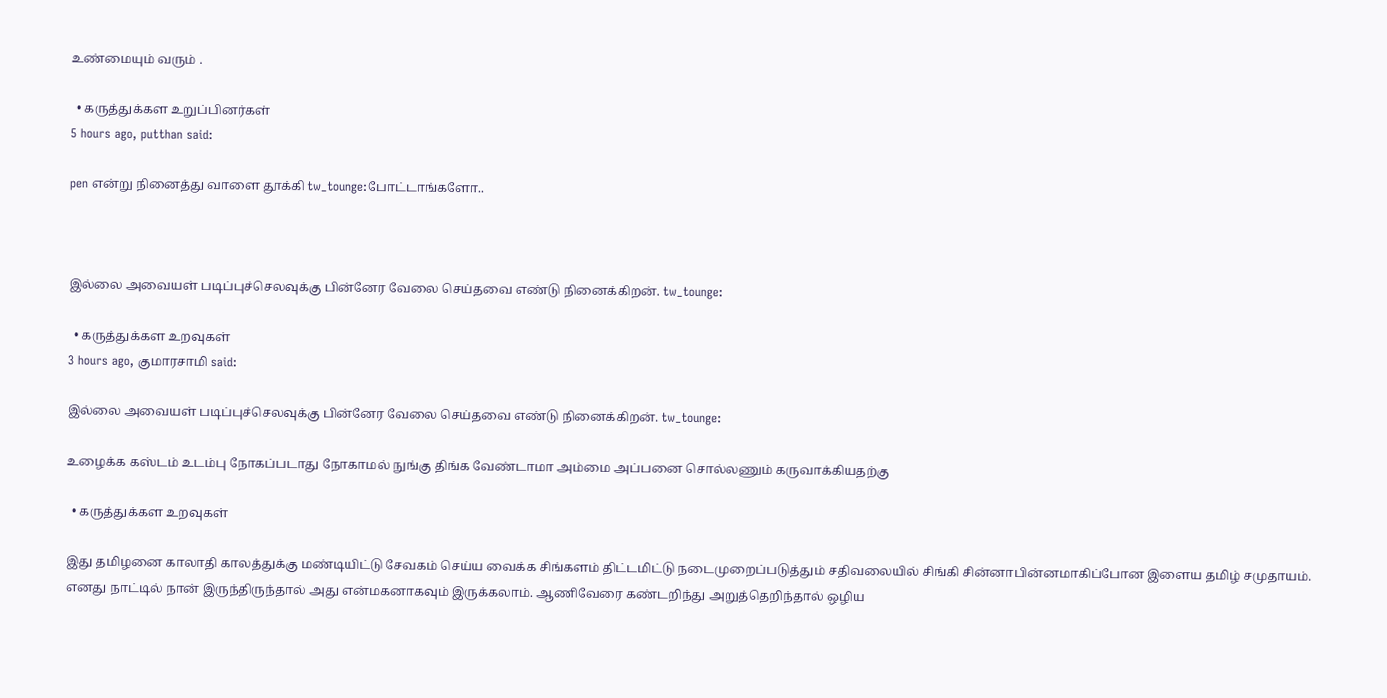உண்மையும் வரும் .

  • கருத்துக்கள உறுப்பினர்கள்
5 hours ago, putthan said:

pen என்று நினைத்து வாளை தூக்கி tw_tounge:போட்டாங்களோ..



இல்லை அவையள் படிப்புச்செலவுக்கு பின்னேர வேலை செய்தவை எண்டு நினைக்கிறன். tw_tounge:

  • கருத்துக்கள உறவுகள்
3 hours ago, குமாரசாமி said:

இல்லை அவையள் படிப்புச்செலவுக்கு பின்னேர வேலை செய்தவை எண்டு நினைக்கிறன். tw_tounge:

உழைக்க கஸ்டம் உடம்பு நோகப்படாது நோகாமல் நுங்கு திங்க வேண்டாமா அம்மை அப்பனை சொல்லணும் கருவாக்கியதற்கு

  • கருத்துக்கள உறவுகள்

இது தமிழனை காலாதி காலத்துக்கு மண்டியிட்டு சேவகம் செய்ய வைக்க சிங்களம் திட்டமிட்டு நடைமுறைப்படுத்தும் சதிவலையில் சிங்கி சின்னாபின்னமாகிப்போன இளைய தமிழ் சமுதாயம்.  எனது நாட்டில் நான் இருந்திருந்தால் அது என்மகனாகவும் இருக்கலாம். ஆணிவேரை கண்டறிந்து அறுத்தெறிந்தால் ஒழிய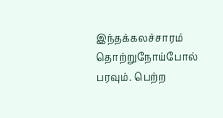இந்தக்கலச்சாரம் தொற்றுநோய்போல் பரவும். பெற்ற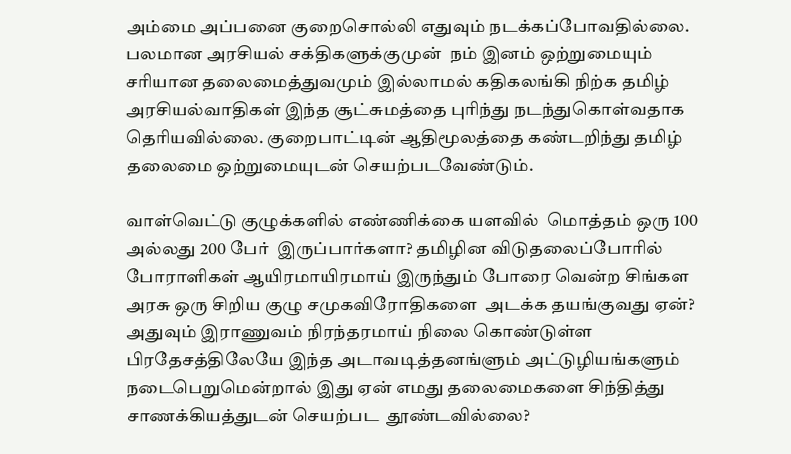அம்மை அப்பனை குறைசொல்லி எதுவும் நடக்கப்போவதில்லை. பலமான அரசியல் சக்திகளுக்குமுன்  நம் இனம் ஒற்றுமையும் சரியான தலைமைத்துவமும் இல்லாமல் கதிகலங்கி நிற்க தமிழ் அரசியல்வாதிகள் இந்த சூட்சுமத்தை புரிந்து நடந்துகொள்வதாக தெரியவில்லை. குறைபாட்டின் ஆதிமூலத்தை கண்டறிந்து தமிழ் தலைமை ஒற்றுமையுடன் செயற்படவேண்டும்.

வாள்வெட்டு குழுக்களில் எண்ணிக்கை யளவில்  மொத்தம் ஒரு 100 அல்லது 200 பேர்  இருப்பார்களா? தமிழின விடுதலைப்போரில் போராளிகள் ஆயிரமாயிரமாய் இருந்தும் போரை வென்ற சிங்கள அரசு ஒரு சிறிய குழு சமுகவிரோதிகளை  அடக்க தயங்குவது ஏன்? அதுவும் இராணுவம் நிரந்தரமாய் நிலை கொண்டுள்ள பிரதேசத்திலேயே இந்த அடாவடித்தனங்ளும் அட்டுழியங்களும் நடைபெறுமென்றால் இது ஏன் எமது தலைமைகளை சிந்தித்து சாணக்கியத்துடன் செயற்பட  தூண்டவில்லை?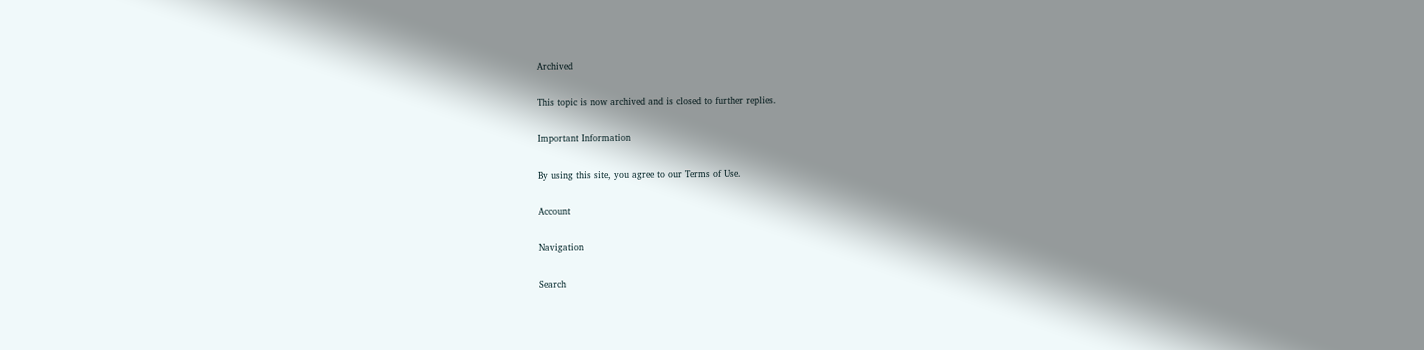Archived

This topic is now archived and is closed to further replies.

Important Information

By using this site, you agree to our Terms of Use.

Account

Navigation

Search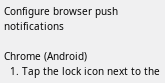Configure browser push notifications

Chrome (Android)
  1. Tap the lock icon next to the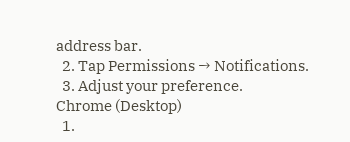address bar.
  2. Tap Permissions → Notifications.
  3. Adjust your preference.
Chrome (Desktop)
  1.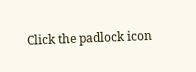Click the padlock icon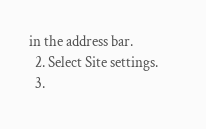in the address bar.
  2. Select Site settings.
  3.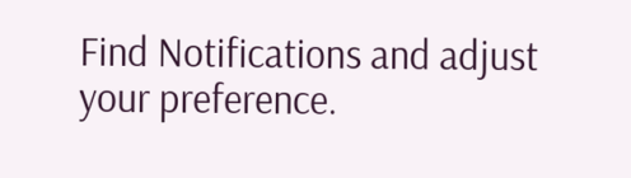Find Notifications and adjust your preference.